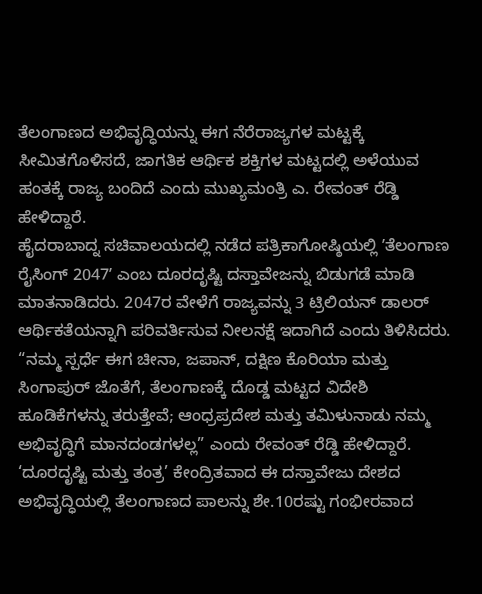ತೆಲಂಗಾಣದ ಅಭಿವೃದ್ಧಿಯನ್ನು ಈಗ ನೆರೆರಾಜ್ಯಗಳ ಮಟ್ಟಕ್ಕೆ ಸೀಮಿತಗೊಳಿಸದೆ, ಜಾಗತಿಕ ಆರ್ಥಿಕ ಶಕ್ತಿಗಳ ಮಟ್ಟದಲ್ಲಿ ಅಳೆಯುವ ಹಂತಕ್ಕೆ ರಾಜ್ಯ ಬಂದಿದೆ ಎಂದು ಮುಖ್ಯಮಂತ್ರಿ ಎ. ರೇವಂತ್ ರೆಡ್ಡಿ ಹೇಳಿದ್ದಾರೆ.
ಹೈದರಾಬಾದ್ನ ಸಚಿವಾಲಯದಲ್ಲಿ ನಡೆದ ಪತ್ರಿಕಾಗೋಷ್ಠಿಯಲ್ಲಿ ʼತೆಲಂಗಾಣ ರೈಸಿಂಗ್ 2047ʼ ಎಂಬ ದೂರದೃಷ್ಟಿ ದಸ್ತಾವೇಜನ್ನು ಬಿಡುಗಡೆ ಮಾಡಿ ಮಾತನಾಡಿದರು. 2047ರ ವೇಳೆಗೆ ರಾಜ್ಯವನ್ನು 3 ಟ್ರಿಲಿಯನ್ ಡಾಲರ್ ಆರ್ಥಿಕತೆಯನ್ನಾಗಿ ಪರಿವರ್ತಿಸುವ ನೀಲನಕ್ಷೆ ಇದಾಗಿದೆ ಎಂದು ತಿಳಿಸಿದರು.
“ನಮ್ಮ ಸ್ಪರ್ಧೆ ಈಗ ಚೀನಾ, ಜಪಾನ್, ದಕ್ಷಿಣ ಕೊರಿಯಾ ಮತ್ತು ಸಿಂಗಾಪುರ್ ಜೊತೆಗೆ, ತೆಲಂಗಾಣಕ್ಕೆ ದೊಡ್ಡ ಮಟ್ಟದ ವಿದೇಶಿ ಹೂಡಿಕೆಗಳನ್ನು ತರುತ್ತೇವೆ; ಆಂಧ್ರಪ್ರದೇಶ ಮತ್ತು ತಮಿಳುನಾಡು ನಮ್ಮ ಅಭಿವೃದ್ಧಿಗೆ ಮಾನದಂಡಗಳಲ್ಲ” ಎಂದು ರೇವಂತ್ ರೆಡ್ಡಿ ಹೇಳಿದ್ದಾರೆ.
‘ದೂರದೃಷ್ಟಿ ಮತ್ತು ತಂತ್ರ’ ಕೇಂದ್ರಿತವಾದ ಈ ದಸ್ತಾವೇಜು ದೇಶದ ಅಭಿವೃದ್ಧಿಯಲ್ಲಿ ತೆಲಂಗಾಣದ ಪಾಲನ್ನು ಶೇ.10ರಷ್ಟು ಗಂಭೀರವಾದ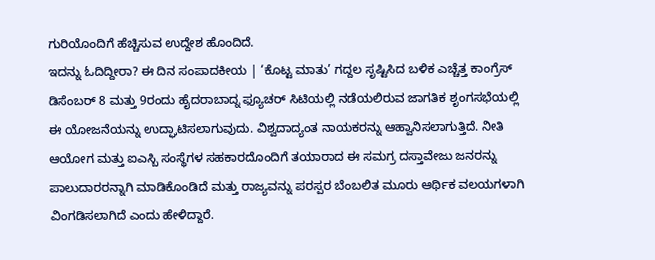ಗುರಿಯೊಂದಿಗೆ ಹೆಚ್ಚಿಸುವ ಉದ್ದೇಶ ಹೊಂದಿದೆ.
ಇದನ್ನು ಓದಿದ್ದೀರಾ? ಈ ದಿನ ಸಂಪಾದಕೀಯ | ‘ಕೊಟ್ಟ ಮಾತು’ ಗದ್ದಲ ಸೃಷ್ಟಿಸಿದ ಬಳಿಕ ಎಚ್ಚೆತ್ತ ಕಾಂಗ್ರೆಸ್
ಡಿಸೆಂಬರ್ 8 ಮತ್ತು 9ರಂದು ಹೈದರಾಬಾದ್ನ ಫ್ಯೂಚರ್ ಸಿಟಿಯಲ್ಲಿ ನಡೆಯಲಿರುವ ಜಾಗತಿಕ ಶೃಂಗಸಭೆಯಲ್ಲಿ ಈ ಯೋಜನೆಯನ್ನು ಉದ್ಘಾಟಿಸಲಾಗುವುದು. ವಿಶ್ವದಾದ್ಯಂತ ನಾಯಕರನ್ನು ಆಹ್ವಾನಿಸಲಾಗುತ್ತಿದೆ. ನೀತಿ ಆಯೋಗ ಮತ್ತು ಐಎಸ್ಬಿ ಸಂಸ್ಥೆಗಳ ಸಹಕಾರದೊಂದಿಗೆ ತಯಾರಾದ ಈ ಸಮಗ್ರ ದಸ್ತಾವೇಜು ಜನರನ್ನು ಪಾಲುದಾರರನ್ನಾಗಿ ಮಾಡಿಕೊಂಡಿದೆ ಮತ್ತು ರಾಜ್ಯವನ್ನು ಪರಸ್ಪರ ಬೆಂಬಲಿತ ಮೂರು ಆರ್ಥಿಕ ವಲಯಗಳಾಗಿ ವಿಂಗಡಿಸಲಾಗಿದೆ ಎಂದು ಹೇಳಿದ್ದಾರೆ.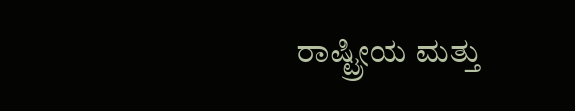ರಾಷ್ಟ್ರೀಯ ಮತ್ತು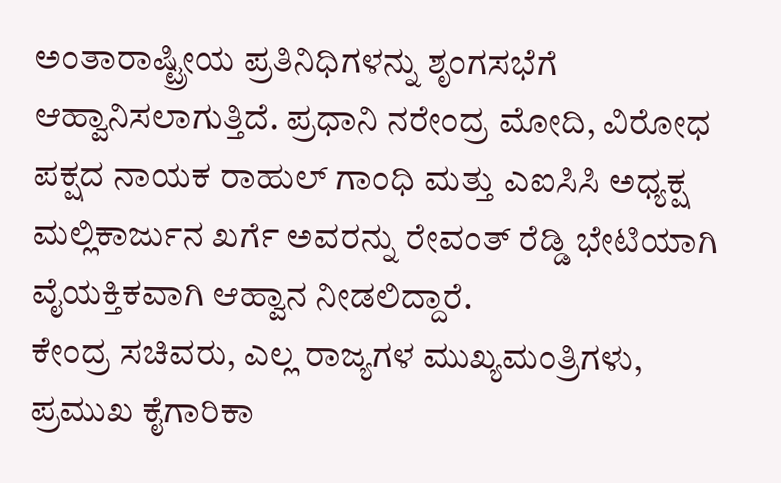ಅಂತಾರಾಷ್ಟ್ರೀಯ ಪ್ರತಿನಿಧಿಗಳನ್ನು ಶೃಂಗಸಭೆಗೆ ಆಹ್ವಾನಿಸಲಾಗುತ್ತಿದೆ. ಪ್ರಧಾನಿ ನರೇಂದ್ರ ಮೋದಿ, ವಿರೋಧ ಪಕ್ಷದ ನಾಯಕ ರಾಹುಲ್ ಗಾಂಧಿ ಮತ್ತು ಎಐಸಿಸಿ ಅಧ್ಯಕ್ಷ ಮಲ್ಲಿಕಾರ್ಜುನ ಖರ್ಗೆ ಅವರನ್ನು ರೇವಂತ್ ರೆಡ್ಡಿ ಭೇಟಿಯಾಗಿ ವೈಯಕ್ತಿಕವಾಗಿ ಆಹ್ವಾನ ನೀಡಲಿದ್ದಾರೆ.
ಕೇಂದ್ರ ಸಚಿವರು, ಎಲ್ಲ ರಾಜ್ಯಗಳ ಮುಖ್ಯಮಂತ್ರಿಗಳು, ಪ್ರಮುಖ ಕೈಗಾರಿಕಾ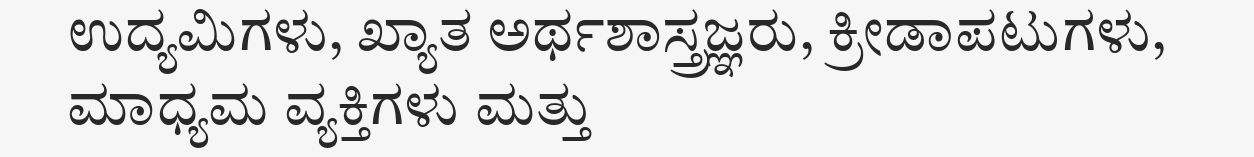ಉದ್ಯಮಿಗಳು, ಖ್ಯಾತ ಅರ್ಥಶಾಸ್ತ್ರಜ್ಞರು, ಕ್ರೀಡಾಪಟುಗಳು, ಮಾಧ್ಯಮ ವ್ಯಕ್ತಿಗಳು ಮತ್ತು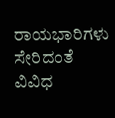ರಾಯಭಾರಿಗಳು ಸೇರಿದಂತೆ ವಿವಿಧ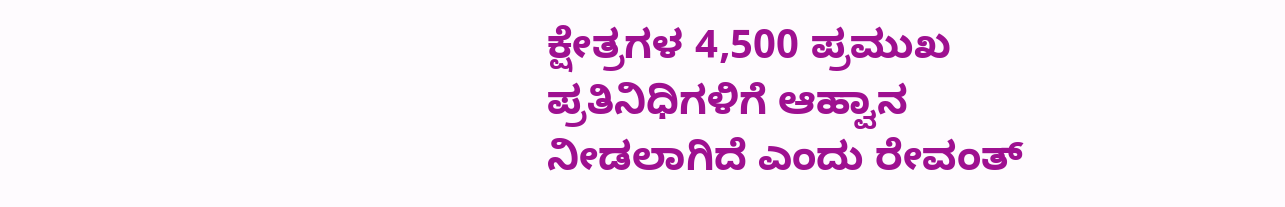ಕ್ಷೇತ್ರಗಳ 4,500 ಪ್ರಮುಖ ಪ್ರತಿನಿಧಿಗಳಿಗೆ ಆಹ್ವಾನ ನೀಡಲಾಗಿದೆ ಎಂದು ರೇವಂತ್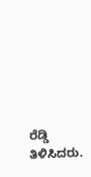ರೆಡ್ಡಿ ತಿಳಿಸಿದರು.